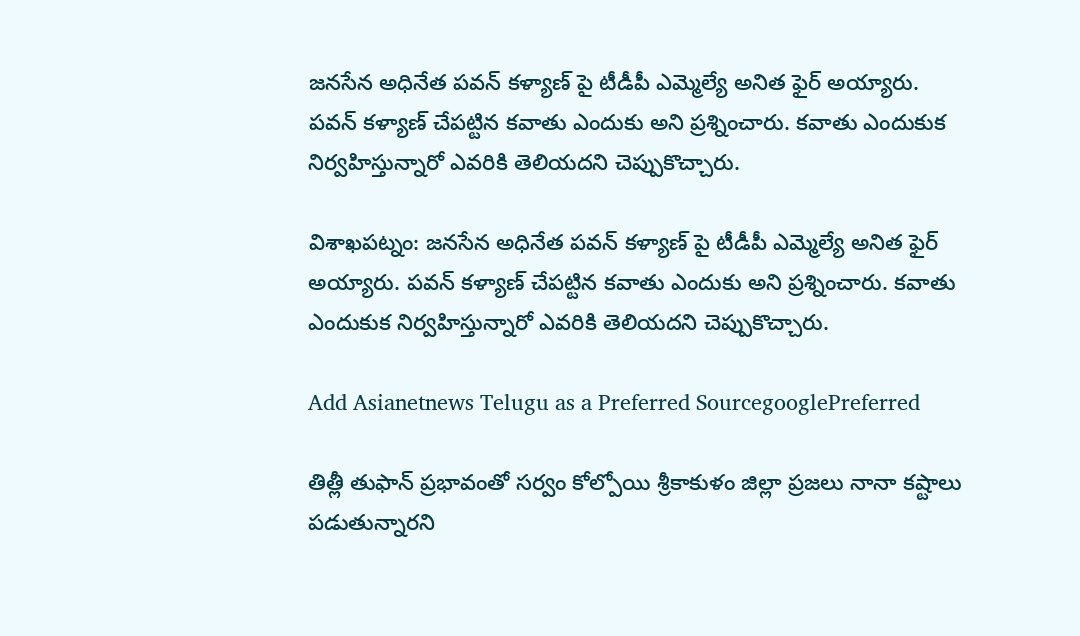జనసేన అధినేత పవన్ కళ్యాణ్ పై టీడీపీ ఎమ్మెల్యే అనిత ఫైర్ అయ్యారు. పవన్ కళ్యాణ్ చేపట్టిన కవాతు ఎందుకు అని ప్రశ్నించారు. కవాతు ఎందుకుక నిర్వహిస్తున్నారో ఎవరికి తెలియదని చెప్పుకొచ్చారు.

విశాఖపట్నం: జనసేన అధినేత పవన్ కళ్యాణ్ పై టీడీపీ ఎమ్మెల్యే అనిత ఫైర్ అయ్యారు. పవన్ కళ్యాణ్ చేపట్టిన కవాతు ఎందుకు అని ప్రశ్నించారు. కవాతు ఎందుకుక నిర్వహిస్తున్నారో ఎవరికి తెలియదని చెప్పుకొచ్చారు.

Add Asianetnews Telugu as a Preferred SourcegooglePreferred

తిత్లీ తుఫాన్ ప్రభావంతో సర్వం కోల్పోయి శ్రీకాకుళం జిల్లా ప్రజలు నానా కష్టాలు పడుతున్నారని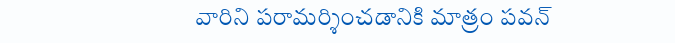వారిని పరామర్శించడానికి మాత్రం పవన్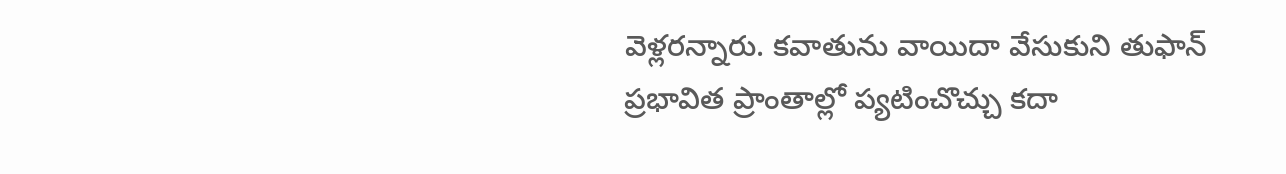వెళ్లరన్నారు. కవాతును వాయిదా వేసుకుని తుఫాన్ ప్రభావిత ప్రాంతాల్లో ప్యటించొచ్చు కదా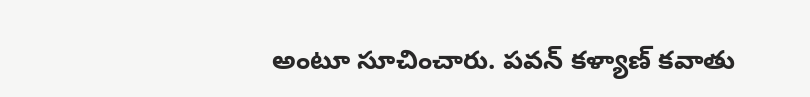అంటూ సూచించారు. పవన్ కళ్యాణ్ కవాతు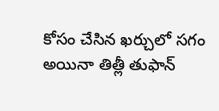కోసం చేసిన ఖర్చులో సగం అయినా తిత్లీ తుఫాన్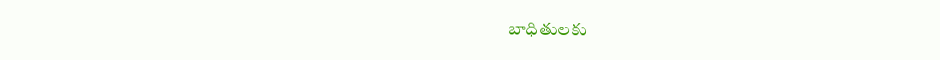బాధితులకు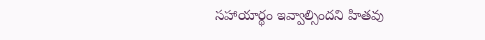సహాయార్థం ఇవ్వాల్సిందని హితవు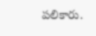పలికారు.